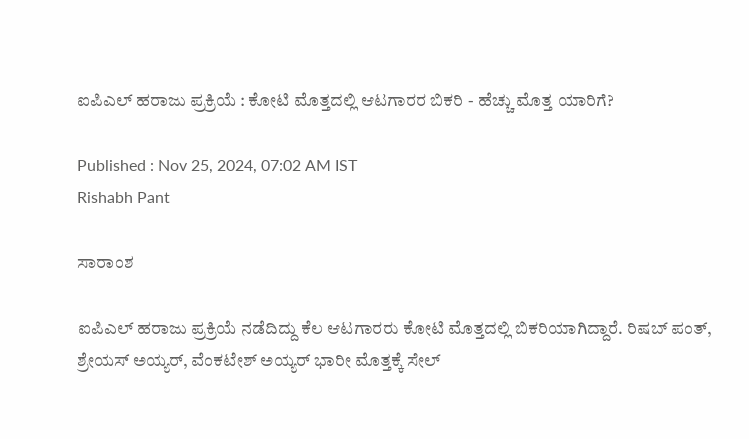ಐಪಿಎಲ್ ಹರಾಜು ಪ್ರಕ್ರಿಯೆ : ಕೋಟಿ ಮೊತ್ತದಲ್ಲಿ ಆಟಗಾರರ ಬಿಕರಿ - ಹೆಚ್ಚು ಮೊತ್ತ ಯಾರಿಗೆ?

Published : Nov 25, 2024, 07:02 AM IST
Rishabh Pant

ಸಾರಾಂಶ

ಐಪಿಎಲ್ ಹರಾಜು ಪ್ರಕ್ರಿಯೆ ನಡೆದಿದ್ದು ಕೆಲ ಆಟಗಾರರು ಕೋಟಿ ಮೊತ್ತದಲ್ಲಿ ಬಿಕರಿಯಾಗಿದ್ದಾರೆ. ರಿಷಬ್ ಪಂತ್, ಶ್ರೇಯಸ್ ಅಯ್ಯರ್, ವೆಂಕಟೇಶ್ ಅಯ್ಯರ್ ಭಾರೀ ಮೊತ್ತಕ್ಕೆ ಸೇಲ್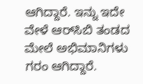ಆಗಿದ್ದಾರೆ. ಇನ್ನು ಇದೇ ವೇಳೆ ಆರ್‌ಸಿಬಿ ತಂಡದ ಮೇಲೆ ಅಭಿಮಾನಿಗಳು ಗರಂ ಆಗಿದ್ದಾರೆ.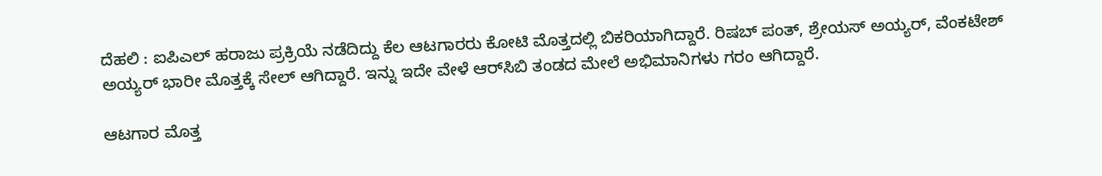ದೆಹಲಿ : ಐಪಿಎಲ್ ಹರಾಜು ಪ್ರಕ್ರಿಯೆ ನಡೆದಿದ್ದು ಕೆಲ ಆಟಗಾರರು ಕೋಟಿ ಮೊತ್ತದಲ್ಲಿ ಬಿಕರಿಯಾಗಿದ್ದಾರೆ. ರಿಷಬ್ ಪಂತ್, ಶ್ರೇಯಸ್ ಅಯ್ಯರ್, ವೆಂಕಟೇಶ್ ಅಯ್ಯರ್ ಭಾರೀ ಮೊತ್ತಕ್ಕೆ ಸೇಲ್ ಆಗಿದ್ದಾರೆ. ಇನ್ನು ಇದೇ ವೇಳೆ ಆರ್‌ಸಿಬಿ ತಂಡದ ಮೇಲೆ ಅಭಿಮಾನಿಗಳು ಗರಂ ಆಗಿದ್ದಾರೆ.

ಆಟಗಾರ ಮೊತ್ತ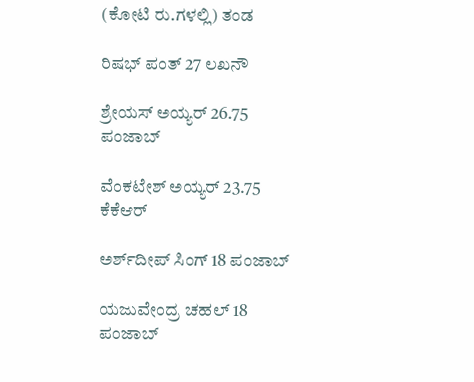(ಕೋಟಿ ರು.ಗಳಲ್ಲಿ) ತಂಡ

ರಿಷಭ್‌ ಪಂತ್‌ 27 ಲಖನೌ

ಶ್ರೇಯಸ್‌ ಅಯ್ಯರ್‌ 26.75 ಪಂಜಾಬ್‌

ವೆಂಕಟೇಶ್‌ ಅಯ್ಯರ್‌ 23.75 ಕೆಕೆಆರ್‌

ಅರ್ಶ್‌ದೀಪ್‌ ಸಿಂಗ್‌ 18 ಪಂಜಾಬ್‌

ಯಜುವೇಂದ್ರ ಚಹಲ್‌ 18 ಪಂಜಾಬ್‌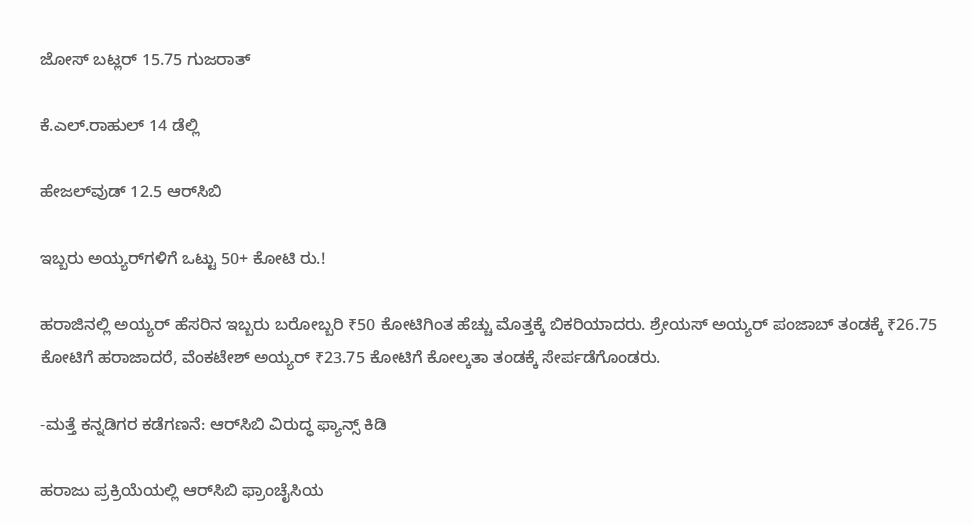ಜೋಸ್‌ ಬಟ್ಲರ್‌ 15.75 ಗುಜರಾತ್‌

ಕೆ.ಎಲ್‌.ರಾಹುಲ್‌ 14 ಡೆಲ್ಲಿ

ಹೇಜಲ್‌ವುಡ್‌ 12.5 ಆರ್‌ಸಿಬಿ

ಇಬ್ಬರು ಅಯ್ಯರ್‌ಗಳಿಗೆ ಒಟ್ಟು 50+ ಕೋಟಿ ರು.!

ಹರಾಜಿನಲ್ಲಿ ಅಯ್ಯರ್‌ ಹೆಸರಿನ ಇಬ್ಬರು ಬರೋಬ್ಬರಿ ₹50 ಕೋಟಿಗಿಂತ ಹೆಚ್ಚು ಮೊತ್ತಕ್ಕೆ ಬಿಕರಿಯಾದರು. ಶ್ರೇಯಸ್‌ ಅಯ್ಯರ್‌ ಪಂಜಾಬ್‌ ತಂಡಕ್ಕೆ ₹26.75 ಕೋಟಿಗೆ ಹರಾಜಾದರೆ, ವೆಂಕಟೇಶ್‌ ಅಯ್ಯರ್‌ ₹23.75 ಕೋಟಿಗೆ ಕೋಲ್ಕತಾ ತಂಡಕ್ಕೆ ಸೇರ್ಪಡೆಗೊಂಡರು.

-ಮತ್ತೆ ಕನ್ನಡಿಗರ ಕಡೆಗಣನೆ: ಆರ್‌ಸಿಬಿ ವಿರುದ್ಧ ಫ್ಯಾನ್ಸ್‌ ಕಿಡಿ

ಹರಾಜು ಪ್ರಕ್ರಿಯೆಯಲ್ಲಿ ಆರ್‌ಸಿಬಿ ಫ್ರಾಂಚೈಸಿಯ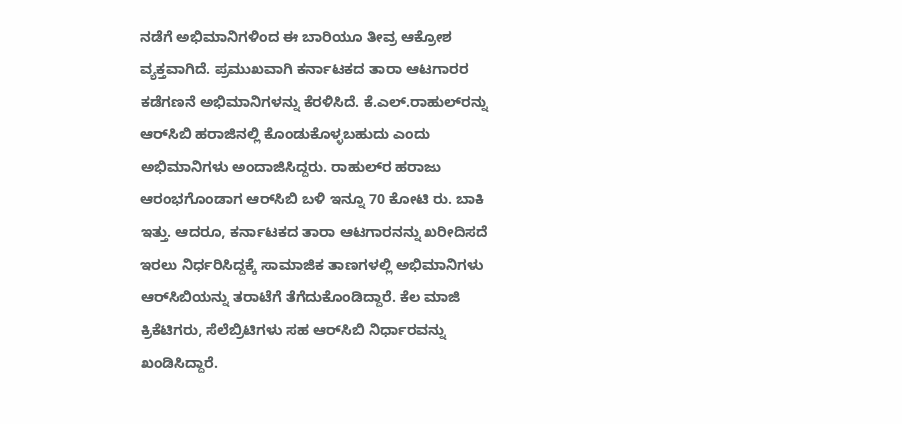ನಡೆಗೆ ಅಭಿಮಾನಿಗಳಿಂದ ಈ ಬಾರಿಯೂ ತೀವ್ರ ಆಕ್ರೋಶ ವ್ಯಕ್ತವಾಗಿದೆ. ಪ್ರಮುಖವಾಗಿ ಕರ್ನಾಟಕದ ತಾರಾ ಆಟಗಾರರ ಕಡೆಗಣನೆ ಅಭಿಮಾನಿಗಳನ್ನು ಕೆರಳಿಸಿದೆ. ಕೆ.ಎಲ್‌.ರಾಹುಲ್‌ರನ್ನು ಆರ್‌ಸಿಬಿ ಹರಾಜಿನಲ್ಲಿ ಕೊಂಡುಕೊಳ್ಳಬಹುದು ಎಂದು ಅಭಿಮಾನಿಗಳು ಅಂದಾಜಿಸಿದ್ದರು. ರಾಹುಲ್‌ರ ಹರಾಜು ಆರಂಭಗೊಂಡಾಗ ಆರ್‌ಸಿಬಿ ಬಳಿ ಇನ್ನೂ 70 ಕೋಟಿ ರು. ಬಾಕಿ ಇತ್ತು. ಆದರೂ, ಕರ್ನಾಟಕದ ತಾರಾ ಆಟಗಾರನನ್ನು ಖರೀದಿಸದೆ ಇರಲು ನಿರ್ಧರಿಸಿದ್ದಕ್ಕೆ ಸಾಮಾಜಿಕ ತಾಣಗಳಲ್ಲಿ ಅಭಿಮಾನಿಗಳು ಆರ್‌ಸಿಬಿಯನ್ನು ತರಾಟೆಗೆ ತೆಗೆದುಕೊಂಡಿದ್ದಾರೆ. ಕೆಲ ಮಾಜಿ ಕ್ರಿಕೆಟಿಗರು, ಸೆಲೆಬ್ರಿಟಿಗಳು ಸಹ ಆರ್‌ಸಿಬಿ ನಿರ್ಧಾರವನ್ನು ಖಂಡಿಸಿದ್ದಾರೆ.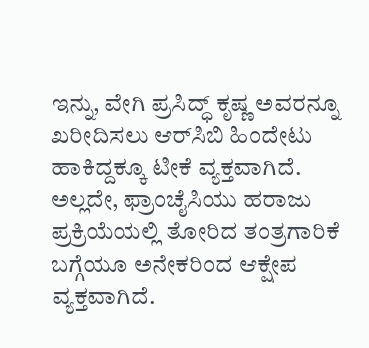ಇನ್ನು, ವೇಗಿ ಪ್ರಸಿದ್ಧ್‌ ಕೃಷ್ಣ ಅವರನ್ನೂ ಖರೀದಿಸಲು ಆರ್‌ಸಿಬಿ ಹಿಂದೇಟು ಹಾಕಿದ್ದಕ್ಕೂ ಟೀಕೆ ವ್ಯಕ್ತವಾಗಿದೆ. ಅಲ್ಲದೇ, ಫ್ರಾಂಚೈಸಿಯು ಹರಾಜು ಪ್ರಕ್ರಿಯೆಯಲ್ಲಿ ತೋರಿದ ತಂತ್ರಗಾರಿಕೆ ಬಗ್ಗೆಯೂ ಅನೇಕರಿಂದ ಆಕ್ಷೇಪ ವ್ಯಕ್ತವಾಗಿದೆ.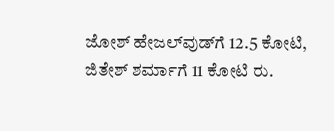ಜೋಶ್‌ ಹೇಜಲ್‌ವುಡ್‌ಗೆ 12.5 ಕೋಟಿ, ಜಿತೇಶ್‌ ಶರ್ಮಾಗೆ 11 ಕೋಟಿ ರು.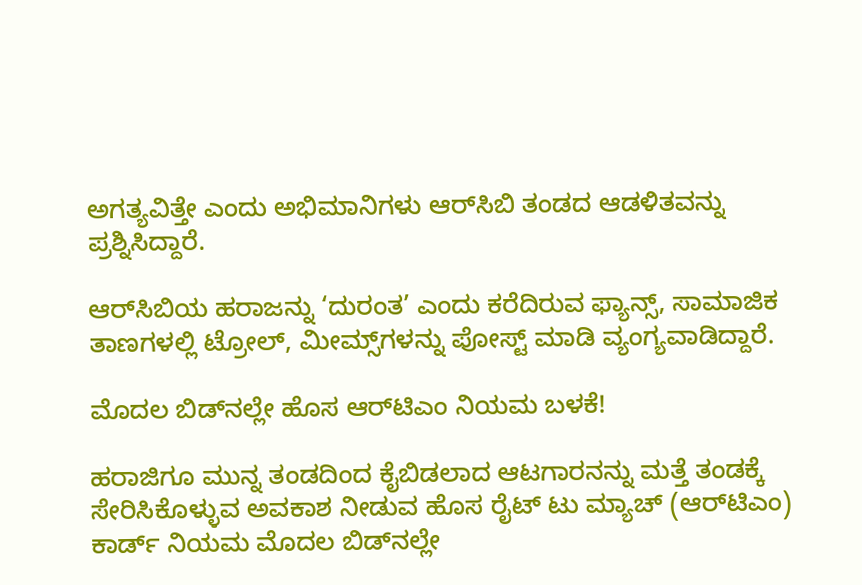ಅಗತ್ಯವಿತ್ತೇ ಎಂದು ಅಭಿಮಾನಿಗಳು ಆರ್‌ಸಿಬಿ ತಂಡದ ಆಡಳಿತವನ್ನು ಪ್ರಶ್ನಿಸಿದ್ದಾರೆ.

ಆರ್‌ಸಿಬಿಯ ಹರಾಜನ್ನು ‘ದುರಂತ’ ಎಂದು ಕರೆದಿರುವ ಫ್ಯಾನ್ಸ್‌, ಸಾಮಾಜಿಕ ತಾಣಗಳಲ್ಲಿ ಟ್ರೋಲ್‌, ಮೀಮ್ಸ್‌ಗಳನ್ನು ಪೋಸ್ಟ್‌ ಮಾಡಿ ವ್ಯಂಗ್ಯವಾಡಿದ್ದಾರೆ.

ಮೊದಲ ಬಿಡ್‌ನಲ್ಲೇ ಹೊಸ ಆರ್‌ಟಿಎಂ ನಿಯಮ ಬಳಕೆ!

ಹರಾಜಿಗೂ ಮುನ್ನ ತಂಡದಿಂದ ಕೈಬಿಡಲಾದ ಆಟಗಾರನನ್ನು ಮತ್ತೆ ತಂಡಕ್ಕೆ ಸೇರಿಸಿಕೊಳ್ಳುವ ಅವಕಾಶ ನೀಡುವ ಹೊಸ ರೈಟ್‌ ಟು ಮ್ಯಾಚ್‌ (ಆರ್‌ಟಿಎಂ) ಕಾರ್ಡ್‌ ನಿಯಮ ಮೊದಲ ಬಿಡ್‌ನಲ್ಲೇ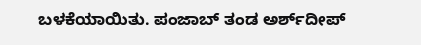ಬಳಕೆಯಾಯಿತು. ಪಂಜಾಬ್‌ ತಂಡ ಅರ್ಶ್‌ದೀಪ್‌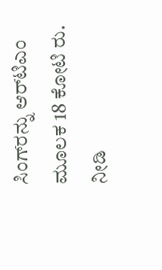ಸಿಂಗ್‌ರನ್ನು ಆರ್‌ಟಿಎಂ ಮೂಲಕ 18 ಕೋಟಿ ರು. ನೀಡಿ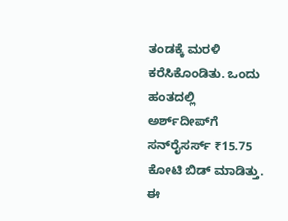ತಂಡಕ್ಕೆ ಮರಳಿ ಕರೆಸಿಕೊಂಡಿತು. ಒಂದು ಹಂತದಲ್ಲಿ ಅರ್ಶ್‌ದೀಪ್‌ಗೆ ಸನ್‌ರೈಸರ್ಸ್‌ ₹15.75 ಕೋಟಿ ಬಿಡ್‌ ಮಾಡಿತ್ತು. ಈ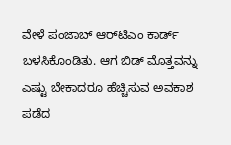ವೇಳೆ ಪಂಜಾಬ್‌ ಆರ್‌ಟಿಎಂ ಕಾರ್ಡ್‌ ಬಳಸಿಕೊಂಡಿತು. ಆಗ ಬಿಡ್‌ ಮೊತ್ತವನ್ನು ಎಷ್ಟು ಬೇಕಾದರೂ ಹೆಚ್ಚಿಸುವ ಅವಕಾಶ ಪಡೆದ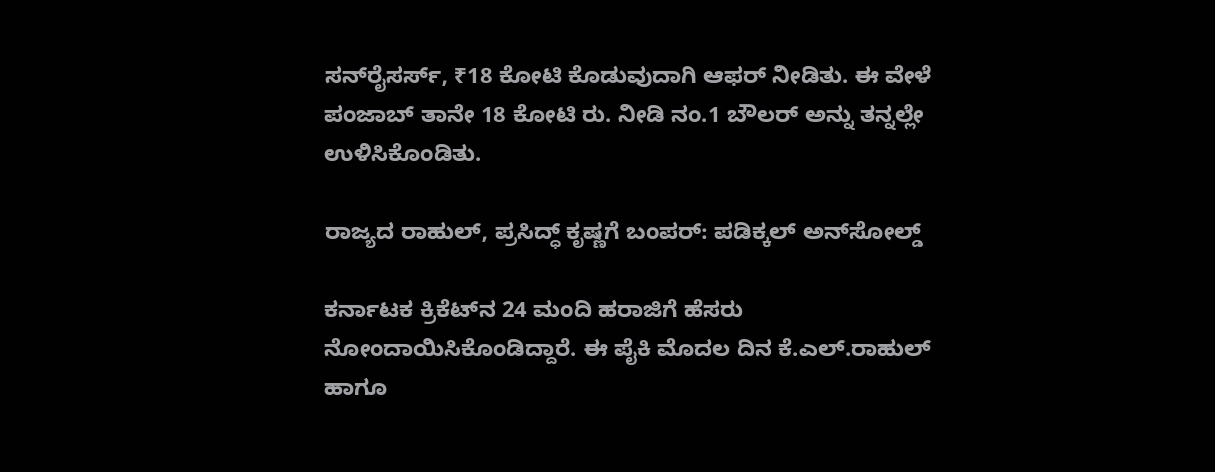ಸನ್‌ರೈಸರ್ಸ್‌, ₹18 ಕೋಟಿ ಕೊಡುವುದಾಗಿ ಆಫರ್‌ ನೀಡಿತು. ಈ ವೇಳೆ ಪಂಜಾಬ್‌ ತಾನೇ 18 ಕೋಟಿ ರು. ನೀಡಿ ನಂ.1 ಬೌಲರ್‌ ಅನ್ನು ತನ್ನಲ್ಲೇ ಉಳಿಸಿಕೊಂಡಿತು.

ರಾಜ್ಯದ ರಾಹುಲ್‌, ಪ್ರಸಿದ್ಧ್‌ ಕೃಷ್ಣಗೆ ಬಂಪರ್‌: ಪಡಿಕ್ಕಲ್‌ ಅನ್‌ಸೋಲ್ಡ್‌

ಕರ್ನಾಟಕ ಕ್ರಿಕೆಟ್‌ನ 24 ಮಂದಿ ಹರಾಜಿಗೆ ಹೆಸರು ನೋಂದಾಯಿಸಿಕೊಂಡಿದ್ದಾರೆ. ಈ ಪೈಕಿ ಮೊದಲ ದಿನ ಕೆ.ಎಲ್‌.ರಾಹುಲ್‌ ಹಾಗೂ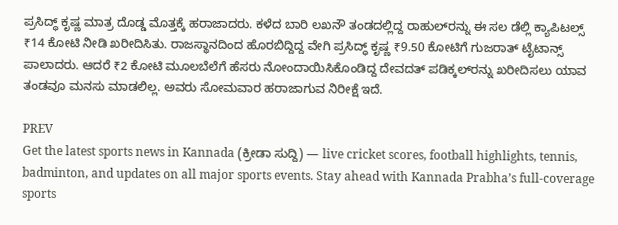ಪ್ರಸಿದ್ಧ್‌ ಕೃಷ್ಣ ಮಾತ್ರ ದೊಡ್ಡ ಮೊತ್ತಕ್ಕೆ ಹರಾಜಾದರು. ಕಳೆದ ಬಾರಿ ಲಖನೌ ತಂಡದಲ್ಲಿದ್ದ ರಾಹುಲ್‌ರನ್ನು ಈ ಸಲ ಡೆಲ್ಲಿ ಕ್ಯಾಪಿಟಲ್ಸ್‌ ₹14 ಕೋಟಿ ನೀಡಿ ಖರೀದಿಸಿತು. ರಾಜಸ್ಥಾನದಿಂದ ಹೊರಬಿದ್ದಿದ್ದ ವೇಗಿ ಪ್ರಸಿದ್ಧ್‌ ಕೃಷ್ಣ ₹9.50 ಕೋಟಿಗೆ ಗುಜರಾತ್‌ ಟೈಟಾನ್ಸ್‌ ಪಾಲಾದರು. ಆದರೆ ₹2 ಕೋಟಿ ಮೂಲಬೆಲೆಗೆ ಹೆಸರು ನೋಂದಾಯಿಸಿಕೊಂಡಿದ್ದ ದೇವದತ್‌ ಪಡಿಕ್ಕಲ್‌ರನ್ನು ಖರೀದಿಸಲು ಯಾವ ತಂಡವೂ ಮನಸು ಮಾಡಲಿಲ್ಲ. ಅವರು ಸೋಮವಾರ ಹರಾಜಾಗುವ ನಿರೀಕ್ಷೆ ಇದೆ.

PREV
Get the latest sports news in Kannada (ಕ್ರೀಡಾ ಸುದ್ದಿ) — live cricket scores, football highlights, tennis, badminton, and updates on all major sports events. Stay ahead with Kannada Prabha’s full-coverage sports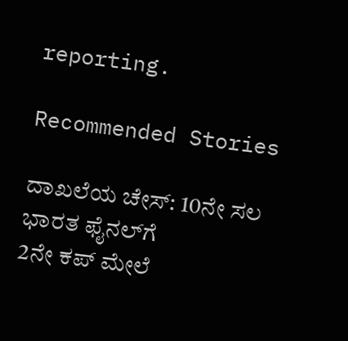reporting.

Recommended Stories

ದಾಖಲೆಯ ಚೇಸ್‌: 10ನೇ ಸಲ ಭಾರತ ಫೈನಲ್‌ಗೆ
2ನೇ ಕಪ್‌ ಮೇಲೆ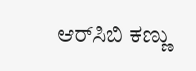ಆರ್‌ಸಿಬಿ ಕಣ್ಣು